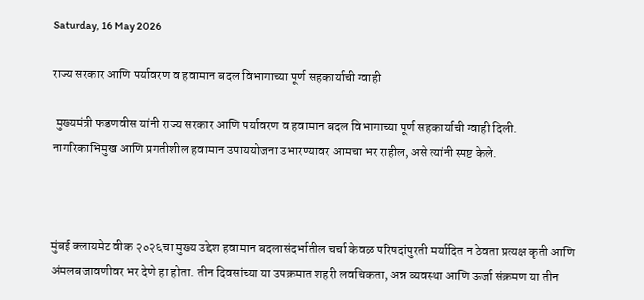Saturday, 16 May 2026

राज्य सरकार आणि पर्यावरण व हवामान बदल विभागाच्या पूर्ण सहकार्याची ग्वाही

 मुख्यमंत्री फडणवीस यांनी राज्य सरकार आणि पर्यावरण व हवामान बदल विभागाच्या पूर्ण सहकार्याची ग्वाही दिली. नागरिकाभिमुख आणि प्रगतीशील हवामान उपाययोजना उभारण्यावर आमचा भर राहील, असे त्यांनी स्पष्ट केले.



मुंबई क्लायमेट वीक २०२६चा मुख्य उद्देश हवामान बदलासंदर्भातील चर्चा केवळ परिषदांपुरती मर्यादित न ठेवता प्रत्यक्ष कृती आणि अंमलबजावणीवर भर देणे हा होता. तीन दिवसांच्या या उपक्रमात शहरी लवचिकता, अन्न व्यवस्था आणि ऊर्जा संक्रमण या तीन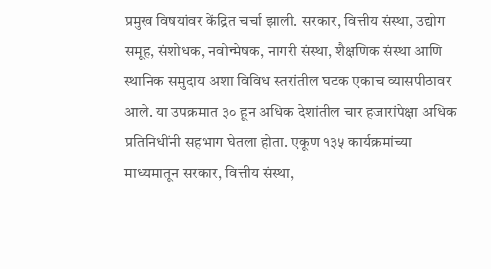प्रमुख विषयांवर केंद्रित चर्चा झाली. सरकार, वित्तीय संस्था, उद्योग समूह, संशोधक, नवोन्मेषक, नागरी संस्था, शैक्षणिक संस्था आणि स्थानिक समुदाय अशा विविध स्तरांतील घटक एकाच व्यासपीठावर आले. या उपक्रमात ३० हून अधिक देशांतील चार हजारांपेक्षा अधिक प्रतिनिधींनी सहभाग घेतला होता. एकूण १३५ कार्यक्रमांच्या माध्यमातून सरकार, वित्तीय संस्था,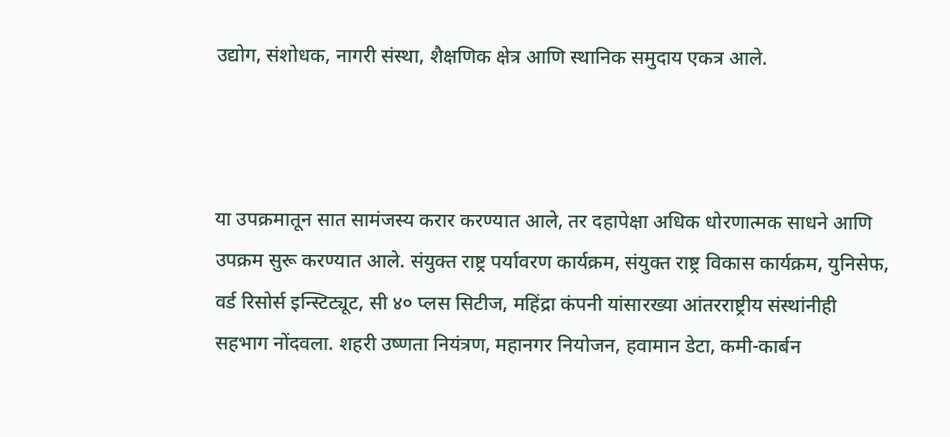उद्योग, संशोधक, नागरी संस्था, शैक्षणिक क्षेत्र आणि स्थानिक समुदाय एकत्र आले.



या उपक्रमातून सात सामंजस्य करार करण्यात आले, तर दहापेक्षा अधिक धोरणात्मक साधने आणि उपक्रम सुरू करण्यात आले. संयुक्त राष्ट्र पर्यावरण कार्यक्रम, संयुक्त राष्ट्र विकास कार्यक्रम, युनिसेफ, वर्ड रिसोर्स इन्स्टिट्यूट, सी ४० प्लस सिटीज, महिंद्रा कंपनी यांसारख्या आंतरराष्ट्रीय संस्थांनीही सहभाग नोंदवला. शहरी उष्णता नियंत्रण, महानगर नियोजन, हवामान डेटा, कमी-कार्बन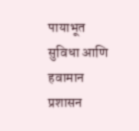पायाभूत सुविधा आणि हवामान प्रशासन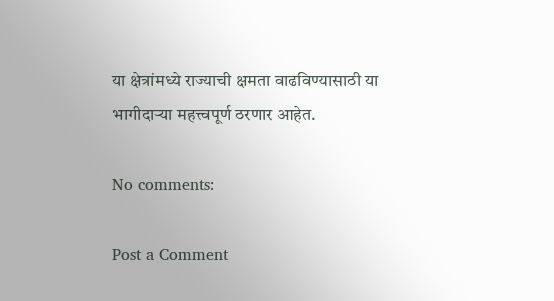या क्षेत्रांमध्ये राज्याची क्षमता वाढविण्यासाठी या भागीदाऱ्या महत्त्वपूर्ण ठरणार आहेत.

No comments:

Post a Comment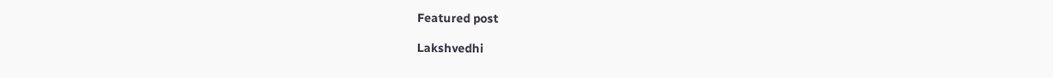Featured post

Lakshvedhi